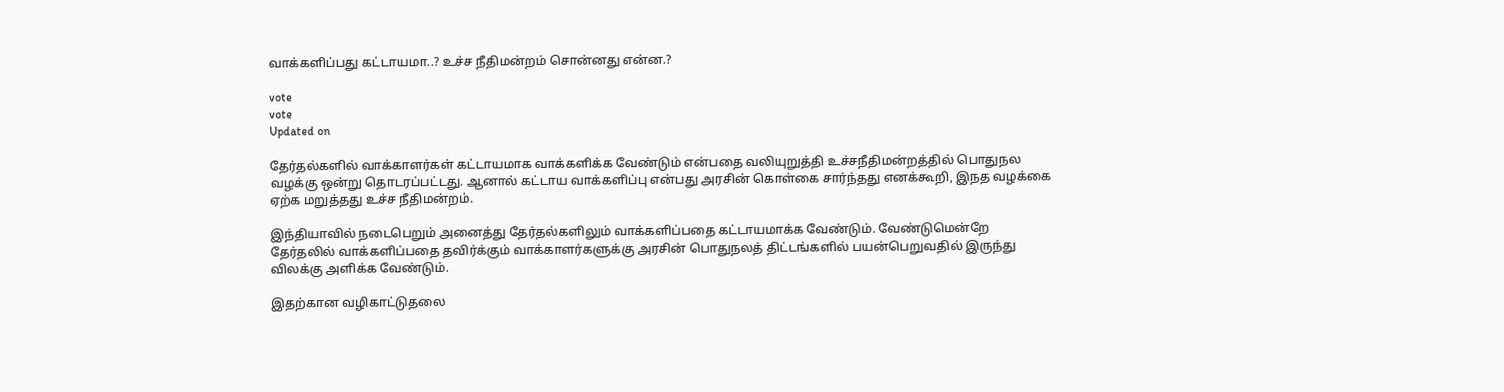வாக்களிப்பது கட்டாயமா..? உச்ச நீதிமன்றம் சொன்னது என்ன.?

vote
vote
Updated on

தேர்தல்களில் வாக்காளர்கள் கட்டாயமாக வாக்களிக்க வேண்டும் என்பதை வலியுறுத்தி உச்சநீதிமன்றத்தில் பொதுநல வழக்கு ஒன்று தொடரப்பட்டது. ஆனால் கட்டாய வாக்களிப்பு என்பது அரசின் கொள்கை சார்ந்தது எனக்கூறி, இநத வழக்கை ஏற்க மறுத்தது உச்ச நீதிமன்றம்.

இந்தியாவில் நடைபெறும் அனைத்து தேர்தல்களிலும் வாக்களிப்பதை கட்டாயமாக்க வேண்டும். வேண்டுமென்றே தேர்தலில் வாக்களிப்பதை தவிர்க்கும் வாக்காளர்களுக்கு அரசின் பொதுநலத் திட்டங்களில் பயன்பெறுவதில் இருந்து விலக்கு அளிக்க வேண்டும்.

இதற்கான வழிகாட்டுதலை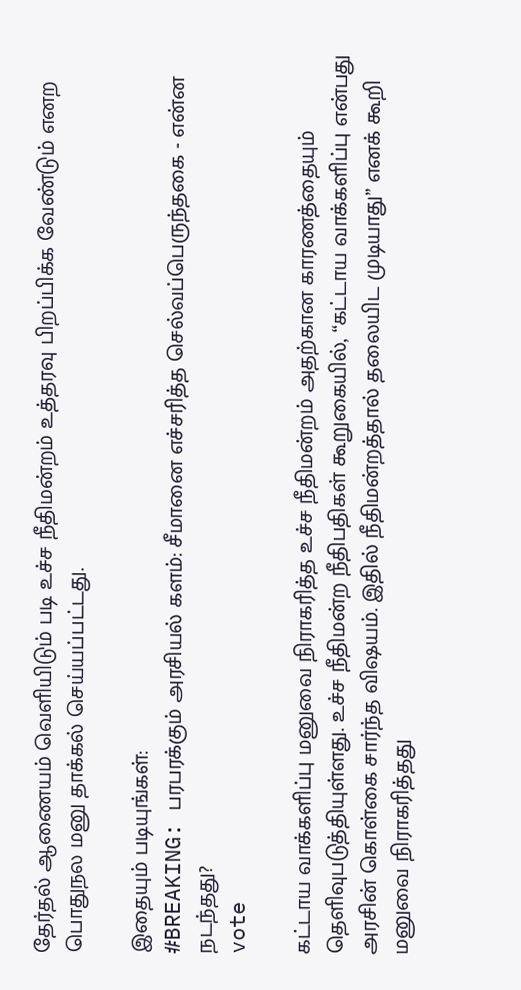தேர்தல் ஆணையம் வெளியிடும் படி உச்ச நீதிமன்றம் உத்தரவு பிறப்பிக்க வேண்டும் எனற பொதுநல மனு தாக்கல் செய்யப்பட்டது.

இதையும் படியுங்கள்:
#BREAKING: பரபரக்கும் அரசியல் களம்: சீமானை எச்சரித்த செல்வப்பெருந்தகை - என்ன நடந்தது?
vote

கட்டாய வாக்களிப்பு மனுவை நிராகரித்த உச்ச நீதிமன்றம் அதற்கான காரணத்தையும் தெளிவுபடுத்தியுள்ளது. உச்ச நீதிமன்ற நீதிபதிகள் கூறுகையில், “கட்டாய வாக்களிப்பு என்பது அரசின் கொள்கை சார்ந்த விஷயம். இதில் நீதிமன்றத்தால் தலையிட முடியாது” எனக் கூறி மனுவை நிராகரித்தது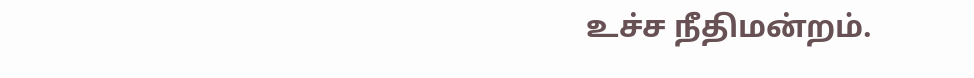உச்ச நீதிமன்றம்.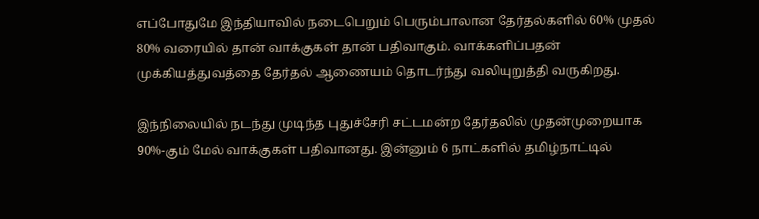எப்போதுமே இந்தியாவில் நடைபெறும் பெரும்பாலான தேர்தல்களில் 60% முதல் 80% வரையில் தான் வாக்குகள் தான் பதிவாகும். வாக்களிப்பதன் முக்கியத்துவத்தை தேர்தல் ஆணையம் தொடர்ந்து வலியுறுத்தி வருகிறது.

இந்நிலையில் நடந்து முடிந்த புதுச்சேரி சட்டமன்ற தேர்தலில் முதன்முறையாக 90%-கும் மேல் வாக்குகள் பதிவானது. இன்னும் 6 நாட்களில் தமிழ்நாட்டில்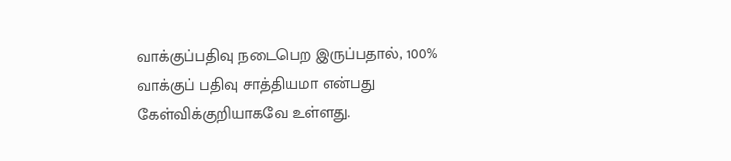வாக்குப்பதிவு நடைபெற இருப்பதால், 100% வாக்குப் பதிவு சாத்தியமா என்பது கேள்விக்குறியாகவே உள்ளது.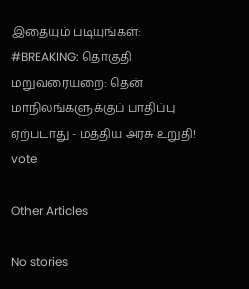இதையும் படியுங்கள்:
#BREAKING: தொகுதி மறுவரையறை: தென் மாநிலங்களுக்குப் பாதிப்பு ஏற்படாது - மத்திய அரசு உறுதி!
vote

Other Articles

No stories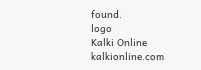found.
logo
Kalki Online
kalkionline.com